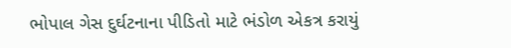ભોપાલ ગેસ દુર્ઘટનાના પીડિતો માટે ભંડોળ એકત્ર કરાયું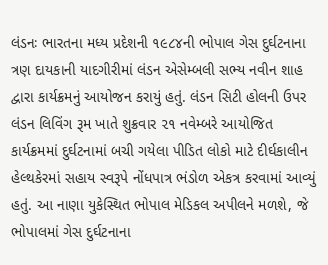લંડનઃ ભારતના મધ્ય પ્રદેશની ૧૯૮૪ની ભોપાલ ગેસ દુર્ઘટનાના ત્રણ દાયકાની યાદગીરીમાં લંડન એસેમ્બલી સભ્ય નવીન શાહ દ્વારા કાર્યક્રમનું આયોજન કરાયું હતું. લંડન સિટી હોલની ઉપર લંડન લિવિંગ રૂમ ખાતે શુક્રવાર ૨૧ નવેમ્બરે આયોજિત કાર્યક્રમમાં દુર્ઘટનામાં બચી ગયેલા પીડિત લોકો માટે દીર્ઘકાલીન હેલ્થકેરમાં સહાય સ્વરૂપે નોંધપાત્ર ભંડોળ એકત્ર કરવામાં આવ્યું હતું. આ નાણા યુકેસ્થિત ભોપાલ મેડિકલ અપીલને મળશે, જે ભોપાલમાં ગેસ દુર્ઘટનાના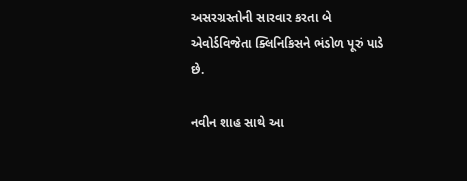અસરગ્રસ્તોની સારવાર કરતા બે એવોર્ડવિજેતા ક્લિનિકિસને ભંડોળ પૂરું પાડે છે.

નવીન શાહ સાથે આ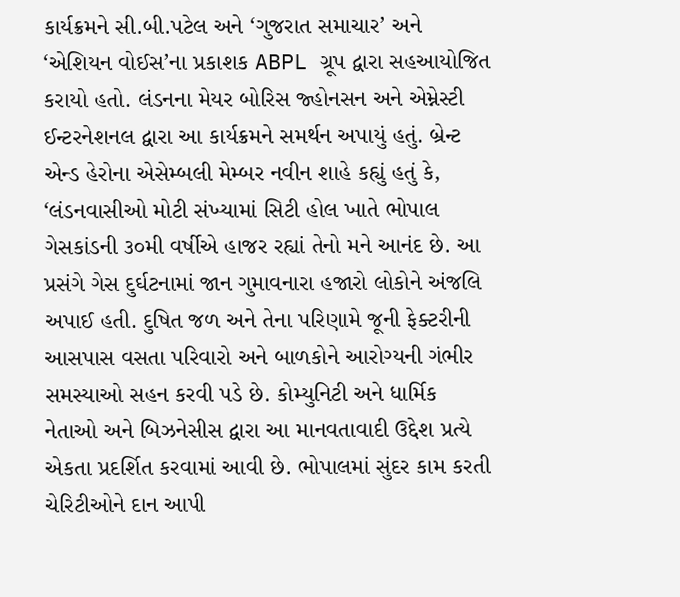કાર્યક્રમને સી.બી.પટેલ અને ‘ગુજરાત સમાચાર’ અને ‘એશિયન વોઈસ’ના પ્રકાશક ABPL ગ્રૂપ દ્વારા સહઆયોજિત કરાયો હતો. લંડનના મેયર બોરિસ જ્હોનસન અને એમ્નેસ્ટી ઈન્ટરનેશનલ દ્વારા આ કાર્યક્રમને સમર્થન અપાયું હતું. બ્રેન્ટ એન્ડ હેરોના એસેમ્બલી મેમ્બર નવીન શાહે કહ્યું હતું કે, ‘લંડનવાસીઓ મોટી સંખ્યામાં સિટી હોલ ખાતે ભોપાલ ગેસકાંડની ૩૦મી વર્ષીએ હાજર રહ્યાં તેનો મને આનંદ છે. આ પ્રસંગે ગેસ દુર્ઘટનામાં જાન ગુમાવનારા હજારો લોકોને અંજલિ અપાઈ હતી. દુષિત જળ અને તેના પરિણામે જૂની ફેક્ટરીની આસપાસ વસતા પરિવારો અને બાળકોને આરોગ્યની ગંભીર સમસ્યાઓ સહન કરવી પડે છે. કોમ્યુનિટી અને ધાર્મિક નેતાઓ અને બિઝનેસીસ દ્વારા આ માનવતાવાદી ઉદ્દેશ પ્રત્યે એકતા પ્રદર્શિત કરવામાં આવી છે. ભોપાલમાં સુંદર કામ કરતી ચેરિટીઓને દાન આપી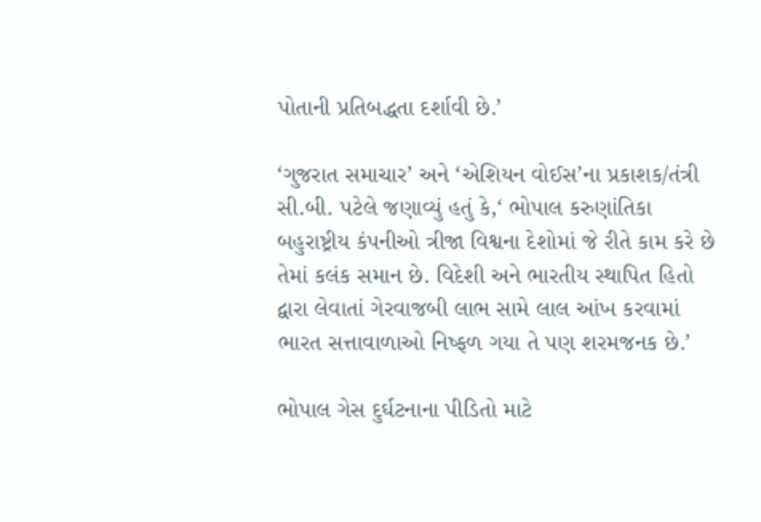પોતાની પ્રતિબદ્ધતા દર્શાવી છે.’

‘ગુજરાત સમાચાર’ અને ‘એશિયન વોઈસ’ના પ્રકાશક/તંત્રી સી.બી. પટેલે જણાવ્યું હતું કે,‘ ભોપાલ કરુણાંતિકા બહુરાષ્ટ્રીય કંપનીઓ ત્રીજા વિશ્વના દેશોમાં જે રીતે કામ કરે છે તેમાં કલંક સમાન છે. વિદેશી અને ભારતીય સ્થાપિત હિતો દ્વારા લેવાતાં ગેરવાજબી લાભ સામે લાલ આંખ કરવામાં ભારત સત્તાવાળાઓ નિષ્ફળ ગયા તે પણ શરમજનક છે.’

ભોપાલ ગેસ દુર્ઘટનાના પીડિતો માટે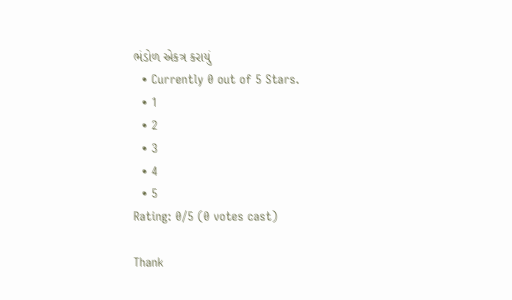ભંડોળ એકત્ર કરાયું
  • Currently 0 out of 5 Stars.
  • 1
  • 2
  • 3
  • 4
  • 5
Rating: 0/5 (0 votes cast)

Thank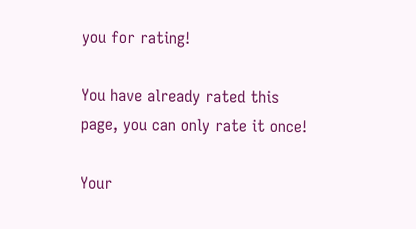you for rating!

You have already rated this page, you can only rate it once!

Your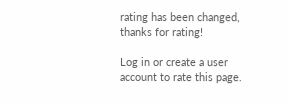rating has been changed, thanks for rating!

Log in or create a user account to rate this page.